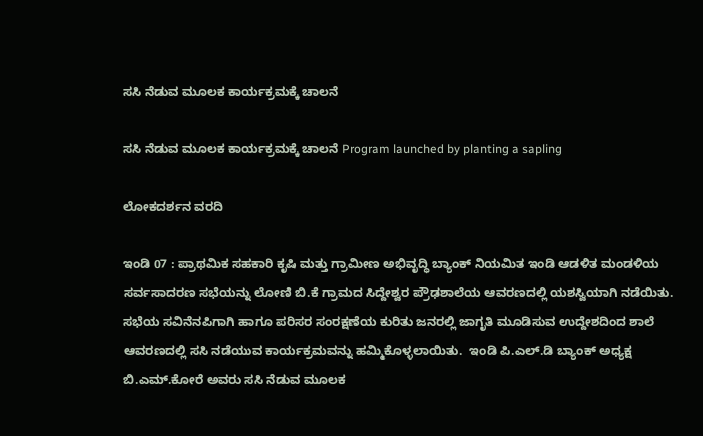ಸಸಿ ನೆಡುವ ಮೂಲಕ ಕಾರ್ಯಕ್ರಮಕ್ಕೆ ಚಾಲನೆ

ಸಸಿ ನೆಡುವ ಮೂಲಕ ಕಾರ್ಯಕ್ರಮಕ್ಕೆ ಚಾಲನೆ Program launched by planting a sapling

ಲೋಕದರ್ಶನ ವರದಿ

ಇಂಡಿ 07 : ಪ್ರಾಥಮಿಕ ಸಹಕಾರಿ ಕೃಷಿ ಮತ್ತು ಗ್ರಾಮೀಣ ಅಭಿವೃದ್ಧಿ ಬ್ಯಾಂಕ್ ನಿಯಮಿತ ಇಂಡಿ ಆಡಳಿತ ಮಂಡಳಿಯ ಸರ್ವಸಾದರಣ ಸಭೆಯನ್ನು ಲೋಣಿ ಬಿ.ಕೆ ಗ್ರಾಮದ ಸಿದ್ದೇಶ್ವರ ಪ್ರೌಢಶಾಲೆಯ ಆವರಣದಲ್ಲಿ ಯಶಸ್ವಿಯಾಗಿ ನಡೆಯಿತು. ಸಭೆಯ ಸವಿನೆನಪಿಗಾಗಿ ಹಾಗೂ ಪರಿಸರ ಸಂರಕ್ಷಣೆಯ ಕುರಿತು ಜನರಲ್ಲಿ ಜಾಗೃತಿ ಮೂಡಿಸುವ ಉದ್ದೇಶದಿಂದ ಶಾಲೆ ಆವರಣದಲ್ಲಿ ಸಸಿ ನಡೆಯುವ ಕಾರ್ಯಕ್ರಮವನ್ನು ಹಮ್ಮಿಕೊಳ್ಳಲಾಯಿತು.  ಇಂಡಿ ಪಿ.ಎಲ್‌.ಡಿ ಬ್ಯಾಂಕ್ ಅಧ್ಯಕ್ಷ ಬಿ.ಎಮ್‌.ಕೋರೆ ಅವರು ಸಸಿ ನೆಡುವ ಮೂಲಕ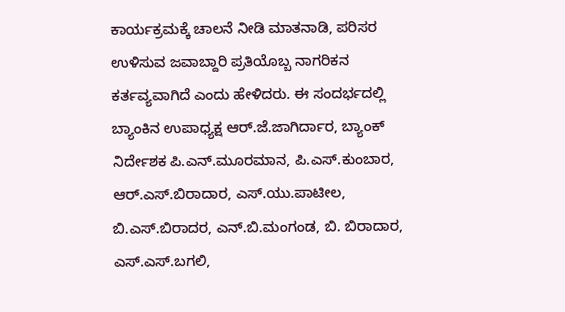ಕಾರ್ಯಕ್ರಮಕ್ಕೆ ಚಾಲನೆ ನೀಡಿ ಮಾತನಾಡಿ, ಪರಿಸರ ಉಳಿಸುವ ಜವಾಬ್ದಾರಿ ಪ್ರತಿಯೊಬ್ಬ ನಾಗರಿಕನ ಕರ್ತವ್ಯವಾಗಿದೆ ಎಂದು ಹೇಳಿದರು. ಈ ಸಂದರ್ಭದಲ್ಲಿ ಬ್ಯಾಂಕಿನ ಉಪಾಧ್ಯಕ್ಷ ಆರ್‌.ಜೆ.ಜಾಗಿರ್ದಾರ, ಬ್ಯಾಂಕ್ ನಿರ್ದೇಶಕ ಪಿ.ಎನ್‌.ಮೂರಮಾನ, ಪಿ.ಎಸ್‌.ಕುಂಬಾರ, ಆರ್‌.ಎಸ್‌.ಬಿರಾದಾರ, ಎಸ್‌.ಯು.ಪಾಟೀಲ, ಬಿ.ಎಸ್‌.ಬಿರಾದರ, ಎನ್‌.ಬಿ.ಮಂಗಂಡ, ಬಿ. ಬಿರಾದಾರ, ಎಸ್‌.ಎಸ್‌.ಬಗಲಿ,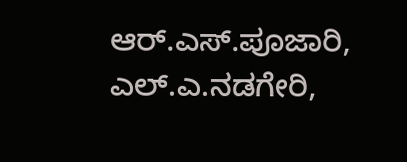ಆರ್‌.ಎಸ್‌.ಪೂಜಾರಿ, ಎಲ್‌.ಎ.ನಡಗೇರಿ,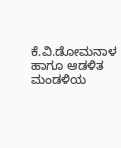ಕೆ.ವಿ.ಡೋಮನಾಳ ಹಾಗೂ ಆಡಳಿತ ಮಂಡಳಿಯ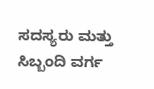ಸದಸ್ಯರು ಮತ್ತು ಸಿಬ್ಬಂದಿ ವರ್ಗ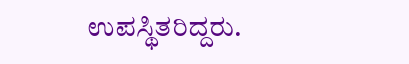ಉಪಸ್ಥಿತರಿದ್ದರು.